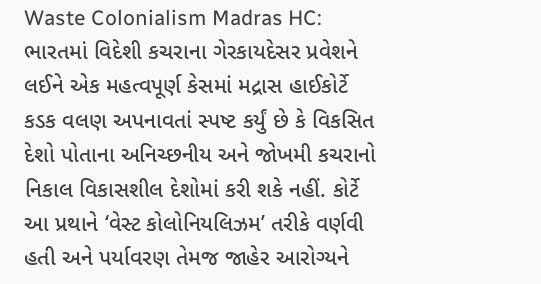Waste Colonialism Madras HC: ભારતમાં વિદેશી કચરાના ગેરકાયદેસર પ્રવેશને લઈને એક મહત્વપૂર્ણ કેસમાં મદ્રાસ હાઈકોર્ટે કડક વલણ અપનાવતાં સ્પષ્ટ કર્યું છે કે વિકસિત દેશો પોતાના અનિચ્છનીય અને જોખમી કચરાનો નિકાલ વિકાસશીલ દેશોમાં કરી શકે નહીં. કોર્ટે આ પ્રથાને ‘વેસ્ટ કોલોનિયલિઝમ’ તરીકે વર્ણવી હતી અને પર્યાવરણ તેમજ જાહેર આરોગ્યને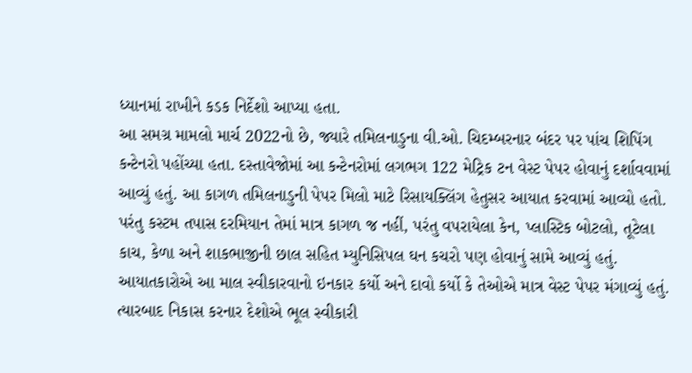ધ્યાનમાં રાખીને કડક નિર્દેશો આપ્યા હતા.
આ સમગ્ર મામલો માર્ચ 2022નો છે, જ્યારે તમિલનાડુના વી.ઓ. ચિદમ્બરનાર બંદર પર પાંચ શિપિંગ કન્ટેનરો પહોંચ્યા હતા. દસ્તાવેજોમાં આ કન્ટેનરોમાં લગભગ 122 મેટ્રિક ટન વેસ્ટ પેપર હોવાનું દર્શાવવામાં આવ્યું હતું. આ કાગળ તમિલનાડુની પેપર મિલો માટે રિસાયક્લિંગ હેતુસર આયાત કરવામાં આવ્યો હતો. પરંતુ કસ્ટમ તપાસ દરમિયાન તેમાં માત્ર કાગળ જ નહીં, પરંતુ વપરાયેલા કેન, પ્લાસ્ટિક બોટલો, તૂટેલા કાચ, કેળા અને શાકભાજીની છાલ સહિત મ્યુનિસિપલ ઘન કચરો પણ હોવાનું સામે આવ્યું હતું.
આયાતકારોએ આ માલ સ્વીકારવાનો ઇનકાર કર્યો અને દાવો કર્યો કે તેઓએ માત્ર વેસ્ટ પેપર મંગાવ્યું હતું. ત્યારબાદ નિકાસ કરનાર દેશોએ ભૂલ સ્વીકારી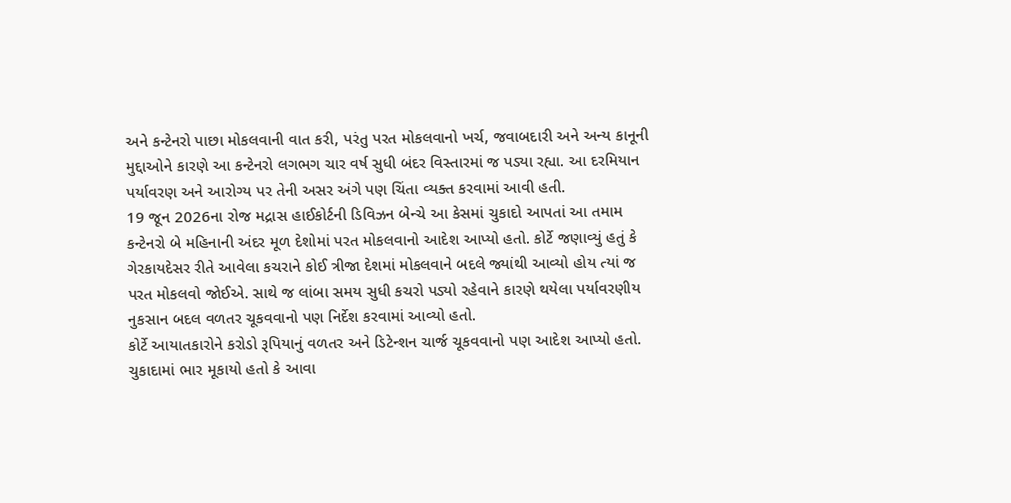અને કન્ટેનરો પાછા મોકલવાની વાત કરી, પરંતુ પરત મોકલવાનો ખર્ચ, જવાબદારી અને અન્ય કાનૂની મુદ્દાઓને કારણે આ કન્ટેનરો લગભગ ચાર વર્ષ સુધી બંદર વિસ્તારમાં જ પડ્યા રહ્યા. આ દરમિયાન પર્યાવરણ અને આરોગ્ય પર તેની અસર અંગે પણ ચિંતા વ્યક્ત કરવામાં આવી હતી.
19 જૂન 2026ના રોજ મદ્રાસ હાઈકોર્ટની ડિવિઝન બેન્ચે આ કેસમાં ચુકાદો આપતાં આ તમામ કન્ટેનરો બે મહિનાની અંદર મૂળ દેશોમાં પરત મોકલવાનો આદેશ આપ્યો હતો. કોર્ટે જણાવ્યું હતું કે ગેરકાયદેસર રીતે આવેલા કચરાને કોઈ ત્રીજા દેશમાં મોકલવાને બદલે જ્યાંથી આવ્યો હોય ત્યાં જ પરત મોકલવો જોઈએ. સાથે જ લાંબા સમય સુધી કચરો પડ્યો રહેવાને કારણે થયેલા પર્યાવરણીય નુકસાન બદલ વળતર ચૂકવવાનો પણ નિર્દેશ કરવામાં આવ્યો હતો.
કોર્ટે આયાતકારોને કરોડો રૂપિયાનું વળતર અને ડિટેન્શન ચાર્જ ચૂકવવાનો પણ આદેશ આપ્યો હતો. ચુકાદામાં ભાર મૂકાયો હતો કે આવા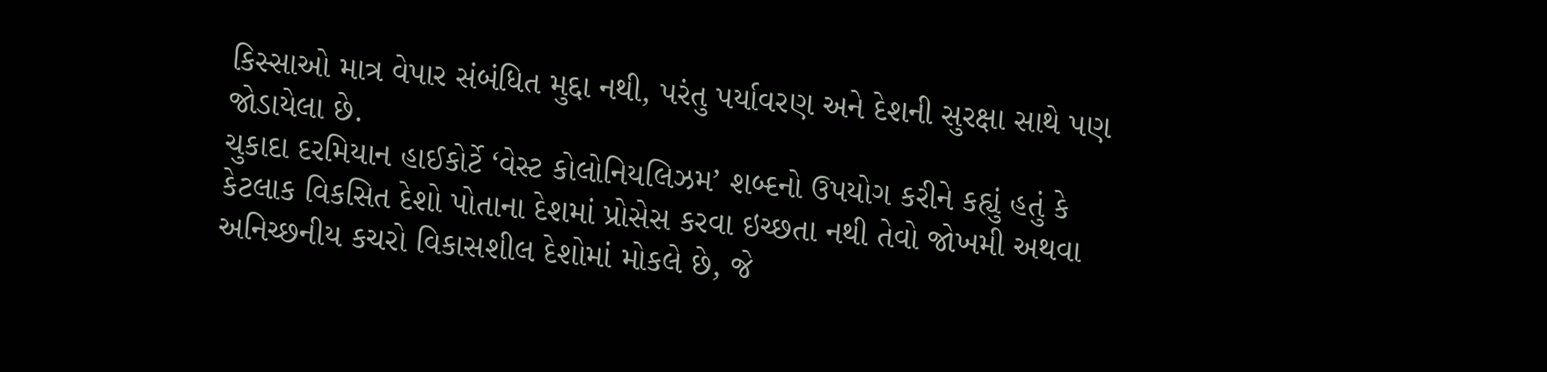કિસ્સાઓ માત્ર વેપાર સંબંધિત મુદ્દા નથી, પરંતુ પર્યાવરણ અને દેશની સુરક્ષા સાથે પણ જોડાયેલા છે.
ચુકાદા દરમિયાન હાઈકોર્ટે ‘વેસ્ટ કોલોનિયલિઝમ’ શબ્દનો ઉપયોગ કરીને કહ્યું હતું કે કેટલાક વિકસિત દેશો પોતાના દેશમાં પ્રોસેસ કરવા ઇચ્છતા નથી તેવો જોખમી અથવા અનિચ્છનીય કચરો વિકાસશીલ દેશોમાં મોકલે છે, જે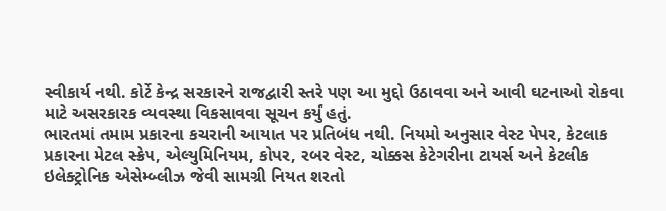સ્વીકાર્ય નથી. કોર્ટે કેન્દ્ર સરકારને રાજદ્વારી સ્તરે પણ આ મુદ્દો ઉઠાવવા અને આવી ઘટનાઓ રોકવા માટે અસરકારક વ્યવસ્થા વિકસાવવા સૂચન કર્યું હતું.
ભારતમાં તમામ પ્રકારના કચરાની આયાત પર પ્રતિબંધ નથી. નિયમો અનુસાર વેસ્ટ પેપર, કેટલાક પ્રકારના મેટલ સ્ક્રેપ, એલ્યુમિનિયમ, કોપર, રબર વેસ્ટ, ચોક્કસ કેટેગરીના ટાયર્સ અને કેટલીક ઇલેક્ટ્રોનિક એસેમ્બ્લીઝ જેવી સામગ્રી નિયત શરતો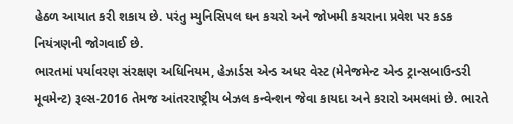હેઠળ આયાત કરી શકાય છે. પરંતુ મ્યુનિસિપલ ઘન કચરો અને જોખમી કચરાના પ્રવેશ પર કડક નિયંત્રણની જોગવાઈ છે.
ભારતમાં પર્યાવરણ સંરક્ષણ અધિનિયમ, હેઝાર્ડસ એન્ડ અધર વેસ્ટ (મેનેજમેન્ટ એન્ડ ટ્રાન્સબાઉન્ડરી મૂવમેન્ટ) રૂલ્સ-2016 તેમજ આંતરરાષ્ટ્રીય બેઝલ કન્વેન્શન જેવા કાયદા અને કરારો અમલમાં છે. ભારતે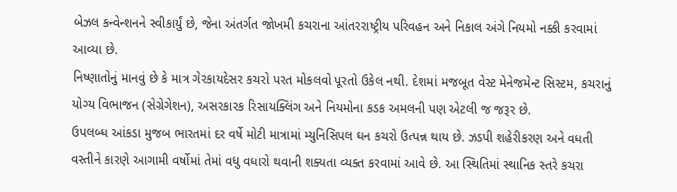બેઝલ કન્વેન્શનને સ્વીકાર્યું છે, જેના અંતર્ગત જોખમી કચરાના આંતરરાષ્ટ્રીય પરિવહન અને નિકાલ અંગે નિયમો નક્કી કરવામાં આવ્યા છે.
નિષ્ણાતોનું માનવું છે કે માત્ર ગેરકાયદેસર કચરો પરત મોકલવો પૂરતો ઉકેલ નથી. દેશમાં મજબૂત વેસ્ટ મેનેજમેન્ટ સિસ્ટમ, કચરાનું યોગ્ય વિભાજન (સેગ્રેગેશન), અસરકારક રિસાયક્લિંગ અને નિયમોના કડક અમલની પણ એટલી જ જરૂર છે.
ઉપલબ્ધ આંકડા મુજબ ભારતમાં દર વર્ષે મોટી માત્રામાં મ્યુનિસિપલ ઘન કચરો ઉત્પન્ન થાય છે. ઝડપી શહેરીકરણ અને વધતી વસ્તીને કારણે આગામી વર્ષોમાં તેમાં વધુ વધારો થવાની શક્યતા વ્યક્ત કરવામાં આવે છે. આ સ્થિતિમાં સ્થાનિક સ્તરે કચરા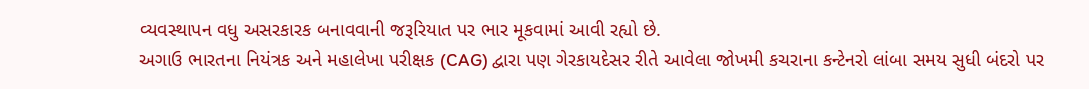વ્યવસ્થાપન વધુ અસરકારક બનાવવાની જરૂરિયાત પર ભાર મૂકવામાં આવી રહ્યો છે.
અગાઉ ભારતના નિયંત્રક અને મહાલેખા પરીક્ષક (CAG) દ્વારા પણ ગેરકાયદેસર રીતે આવેલા જોખમી કચરાના કન્ટેનરો લાંબા સમય સુધી બંદરો પર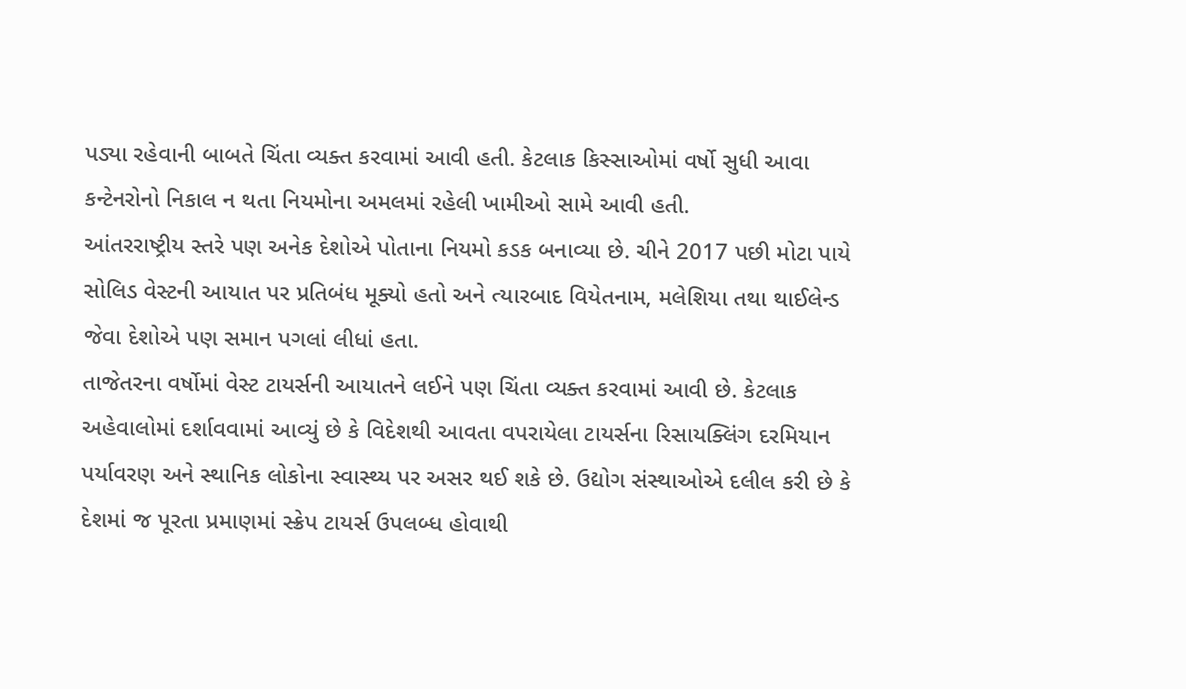પડ્યા રહેવાની બાબતે ચિંતા વ્યક્ત કરવામાં આવી હતી. કેટલાક કિસ્સાઓમાં વર્ષો સુધી આવા કન્ટેનરોનો નિકાલ ન થતા નિયમોના અમલમાં રહેલી ખામીઓ સામે આવી હતી.
આંતરરાષ્ટ્રીય સ્તરે પણ અનેક દેશોએ પોતાના નિયમો કડક બનાવ્યા છે. ચીને 2017 પછી મોટા પાયે સોલિડ વેસ્ટની આયાત પર પ્રતિબંધ મૂક્યો હતો અને ત્યારબાદ વિયેતનામ, મલેશિયા તથા થાઈલેન્ડ જેવા દેશોએ પણ સમાન પગલાં લીધાં હતા.
તાજેતરના વર્ષોમાં વેસ્ટ ટાયર્સની આયાતને લઈને પણ ચિંતા વ્યક્ત કરવામાં આવી છે. કેટલાક અહેવાલોમાં દર્શાવવામાં આવ્યું છે કે વિદેશથી આવતા વપરાયેલા ટાયર્સના રિસાયક્લિંગ દરમિયાન પર્યાવરણ અને સ્થાનિક લોકોના સ્વાસ્થ્ય પર અસર થઈ શકે છે. ઉદ્યોગ સંસ્થાઓએ દલીલ કરી છે કે દેશમાં જ પૂરતા પ્રમાણમાં સ્ક્રેપ ટાયર્સ ઉપલબ્ધ હોવાથી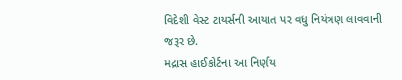વિદેશી વેસ્ટ ટાયર્સની આયાત પર વધુ નિયંત્રણ લાવવાની જરૂર છે.
મદ્રાસ હાઈકોર્ટના આ નિર્ણય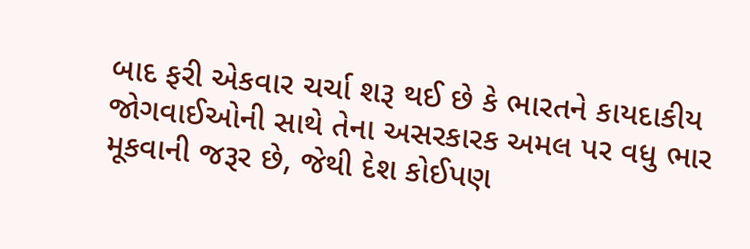બાદ ફરી એકવાર ચર્ચા શરૂ થઈ છે કે ભારતને કાયદાકીય જોગવાઈઓની સાથે તેના અસરકારક અમલ પર વધુ ભાર મૂકવાની જરૂર છે, જેથી દેશ કોઈપણ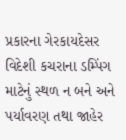પ્રકારના ગેરકાયદેસર વિદેશી કચરાના ડમ્પિંગ માટેનું સ્થળ ન બને અને પર્યાવરણ તથા જાહેર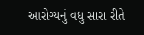આરોગ્યનું વધુ સારા રીતે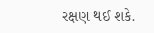રક્ષણ થઈ શકે.